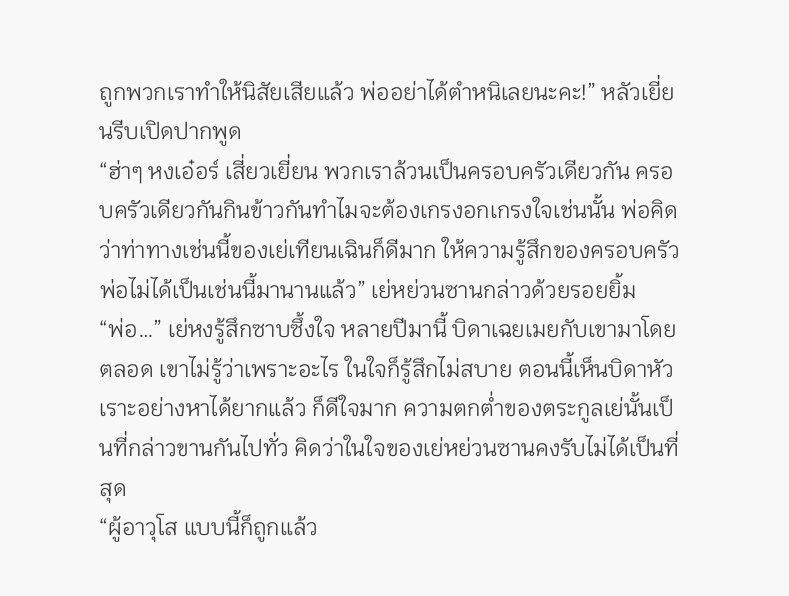ถูกพวกเราทำให้นิสัยเสียแล้ว พ่ออย่าได้ตำหนิเลยนะคะ!” หลัวเยี่ยนรีบเปิดปากพูด
“ฮ่าๆ หงเอ๋อร์ เสี่ยวเยี่ยน พวกเราล้วนเป็นครอบครัวเดียวกัน ครอบครัวเดียวกันกินข้าวกันทำไมจะต้องเกรงอกเกรงใจเช่นนั้น พ่อคิดว่าท่าทางเช่นนี้ของเย่เทียนเฉินก็ดีมาก ให้ความรู้สึกของครอบครัว พ่อไม่ได้เป็นเช่นนี้มานานแล้ว” เย่หย่วนซานกล่าวด้วยรอยยิ้ม
“พ่อ…” เย่หงรู้สึกซาบซึ้งใจ หลายปีมานี้ บิดาเฉยเมยกับเขามาโดยตลอด เขาไม่รู้ว่าเพราะอะไร ในใจก็รู้สึกไม่สบาย ตอนนี้เห็นบิดาหัวเราะอย่างหาได้ยากแล้ว ก็ดีใจมาก ความตกต่ำของตระกูลเย่นั้นเป็นที่กล่าวขานกันไปทั่ว คิดว่าในใจของเย่หย่วนซานคงรับไม่ได้เป็นที่สุด
“ผู้อาวุโส แบบนี้ก็ถูกแล้ว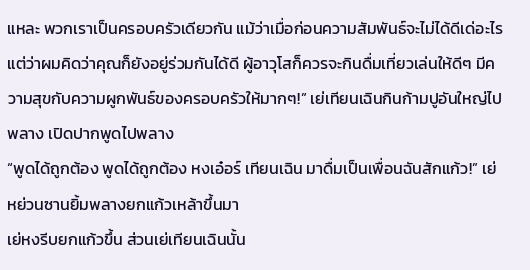แหละ พวกเราเป็นครอบครัวเดียวกัน แม้ว่าเมื่อก่อนความสัมพันธ์จะไม่ได้ดีเด่อะไร แต่ว่าผมคิดว่าคุณก็ยังอยู่ร่วมกันได้ดี ผู้อาวุโสก็ควรจะกินดื่มเที่ยวเล่นให้ดีๆ มีความสุขกับความผูกพันธ์ของครอบครัวให้มากๆ!” เย่เทียนเฉินกินก้ามปูอันใหญ่ไปพลาง เปิดปากพูดไปพลาง
“พูดได้ถูกต้อง พูดได้ถูกต้อง หงเอ๋อร์ เทียนเฉิน มาดื่มเป็นเพื่อนฉันสักแก้ว!” เย่หย่วนซานยิ้มพลางยกแก้วเหล้าขึ้นมา
เย่หงรีบยกแก้วขึ้น ส่วนเย่เทียนเฉินนั้น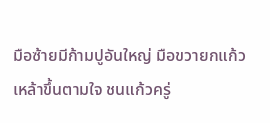มือซ้ายมีก้ามปูอันใหญ่ มือขวายกแก้วเหล้าขึ้นตามใจ ชนแก้วครู่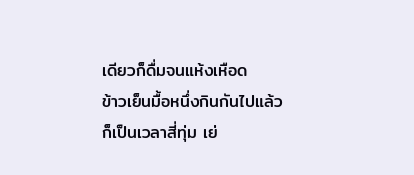เดียวก็ดื่มจนแห้งเหือด
ข้าวเย็นมื้อหนึ่งกินกันไปแล้ว ก็เป็นเวลาสี่ทุ่ม เย่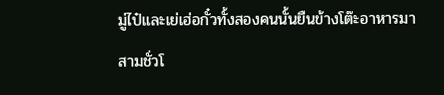มู่ไป๋และเย่เฮ่อกั๋วทั้งสองคนนั้นยืนข้างโต๊ะอาหารมาสามชั่วโ